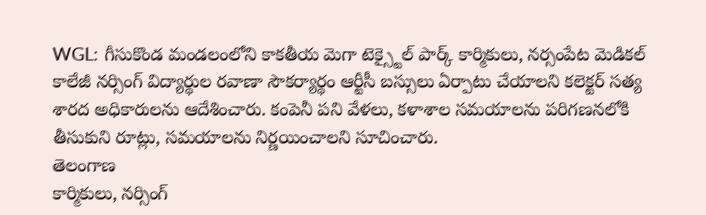WGL: గీసుకొండ మండలంలోని కాకతీయ మెగా టెక్స్టైల్ పార్క్ కార్మికులు, నర్సంపేట మెడికల్ కాలేజీ నర్సింగ్ విద్యార్థుల రవాణా సౌకర్యార్థం ఆర్టీసీ బస్సులు ఏర్పాటు చేయాలని కలెక్టర్ సత్య శారద అధికారులను ఆదేశించారు. కంపెనీ పని వేళలు, కళాశాల సమయాలను పరిగణనలోకి తీసుకుని రూట్లు, సమయాలను నిర్ణయించాలని సూచించారు.
తెలంగాణ
కార్మికులు, నర్సింగ్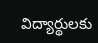విద్యార్థులకు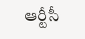ఆర్టీసీ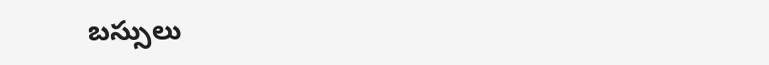బస్సులు